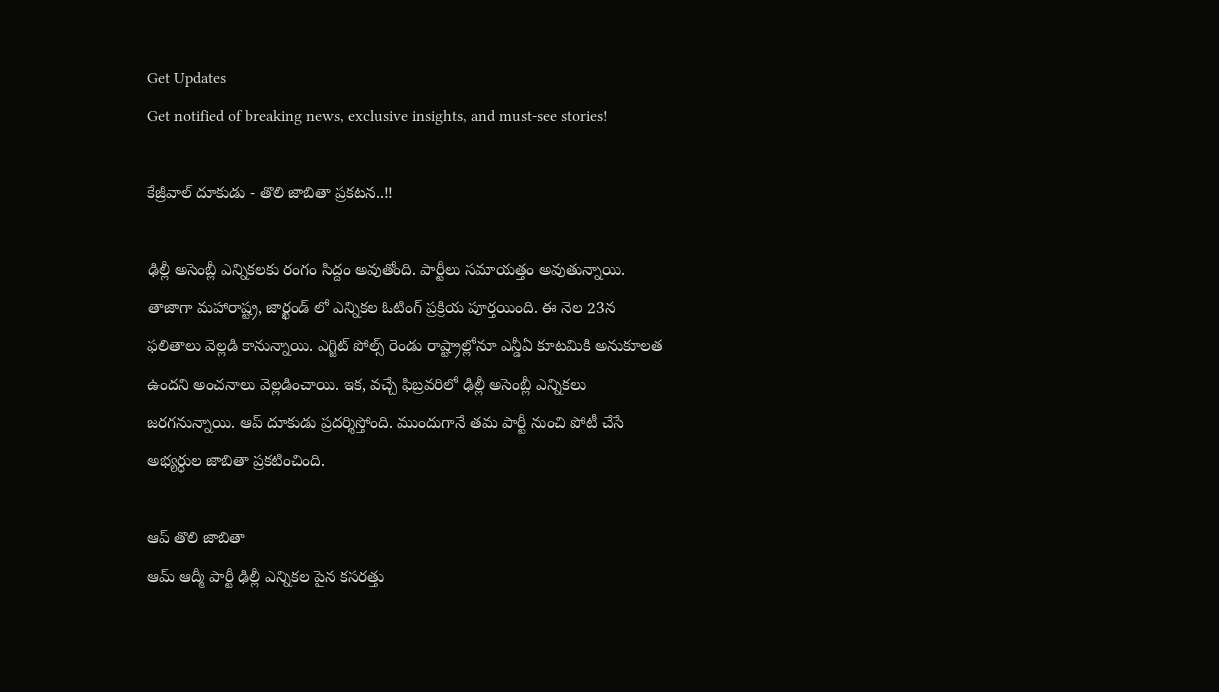Get Updates
Get notified of breaking news, exclusive insights, and must-see stories!

కేజ్రీవాల్ దూకుడు - తొలి జాబితా ప్రకటన..!!

ఢిల్లీ అసెంబ్లీ ఎన్నికలకు రంగం సిద్దం అవుతోంది. పార్టీలు సమాయత్తం అవుతున్నాయి. తాజాగా మహారాష్ట్ర, జార్ఖండ్ లో ఎన్నికల ఓటింగ్ ప్రక్రియ పూర్తయింది. ఈ నెల 23న ఫలితాలు వెల్లడి కానున్నాయి. ఎగ్జిట్ పోల్స్ రెండు రాష్ట్రాల్లోనూ ఎన్డీఏ కూటమికి అనుకూలత ఉందని అంచనాలు వెల్లడించాయి. ఇక, వచ్చే ఫిబ్రవరిలో ఢిల్లీ అసెంబ్లీ ఎన్నికలు జరగనున్నాయి. ఆప్ దూకుడు ప్రదర్శిస్తోంది. ముందుగానే తమ పార్టీ నుంచి పోటీ చేసే అభ్యర్ధుల జాబితా ప్రకటించింది.

ఆప్ తొలి జాబితా
ఆమ్ ఆద్మీ పార్టీ ఢిల్లీ ఎన్నికల పైన కసరత్తు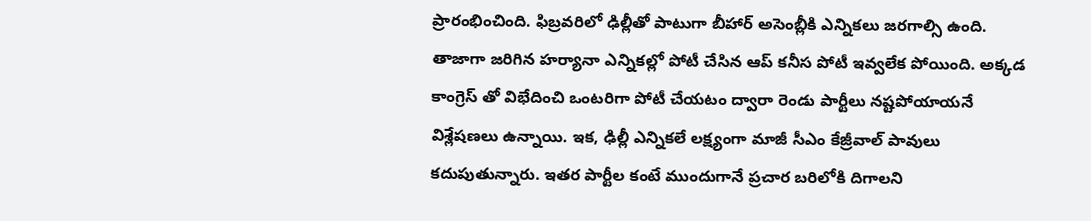ప్రారంభించింది. ఫిబ్రవరిలో ఢిల్లీతో పాటుగా బీహార్ అసెంబ్లీకి ఎన్నికలు జరగాల్సి ఉంది. తాజాగా జరిగిన హర్యానా ఎన్నికల్లో పోటీ చేసిన ఆప్ కనీస పోటీ ఇవ్వలేక పోయింది. అక్కడ కాంగ్రెస్ తో విభేదించి ఒంటరిగా పోటీ చేయటం ద్వారా రెండు పార్టీలు నష్టపోయాయనే విశ్లేషణలు ఉన్నాయి. ఇక, ఢిల్లీ ఎన్నికలే లక్ష్యంగా మాజీ సీఎం కేజ్రీవాల్ పావులు కదుపుతున్నారు. ఇతర పార్టీల కంటే ముందుగానే ప్రచార బరిలోకి దిగాలని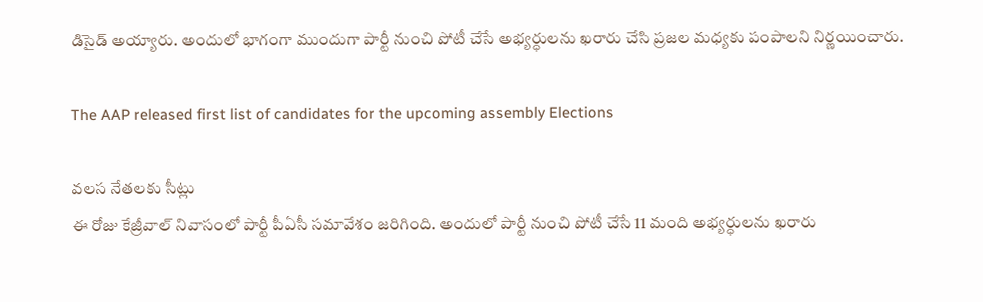డిసైడ్ అయ్యారు. అందులో భాగంగా ముందుగా పార్టీ నుంచి పోటీ చేసే అభ్యర్ధులను ఖరారు చేసి ప్రజల మధ్యకు పంపాలని నిర్ణయించారు.

The AAP released first list of candidates for the upcoming assembly Elections

వలస నేతలకు సీట్లు
ఈ రోజు కేజ్రీవాల్ నివాసంలో పార్టీ పీఏసీ సమావేశం జరిగింది. అందులో పార్టీ నుంచి పోటీ చేసే 11 మంది అభ్యర్ధులను ఖరారు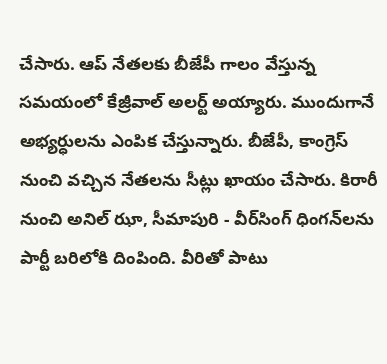చేసారు. ఆప్ నేతలకు బీజేపీ గాలం వేస్తున్న సమయంలో కేజ్రీవాల్ అలర్ట్ అయ్యారు. ముందుగానే అభ్యర్ధులను ఎంపిక చేస్తున్నారు. బీజేపీ, కాంగ్రెస్ నుంచి వచ్చిన నేతలను సీట్లు ఖాయం చేసారు. కిరారీ నుంచి అనిల్‌ ఝా, సీమాపురి - వీర్‌సింగ్‌ ధింగన్‌లను పార్టీ బరిలోకి దింపింది. వీరితో పాటు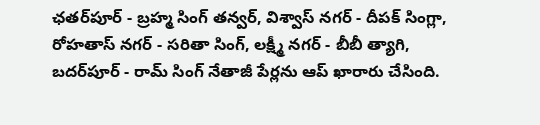ఛతర్‌పూర్ - బ్రహ్మ సింగ్ తన్వర్, విశ్వాస్ నగర్ - దీపక్ సింగ్లా, రోహతాస్ నగర్ - సరితా సింగ్, లక్ష్మీ నగర్ - బీబీ త్యాగి, బదర్‌పూర్ - రామ్ సింగ్ నేతాజీ పేర్లను ఆప్ ఖారారు చేసింది.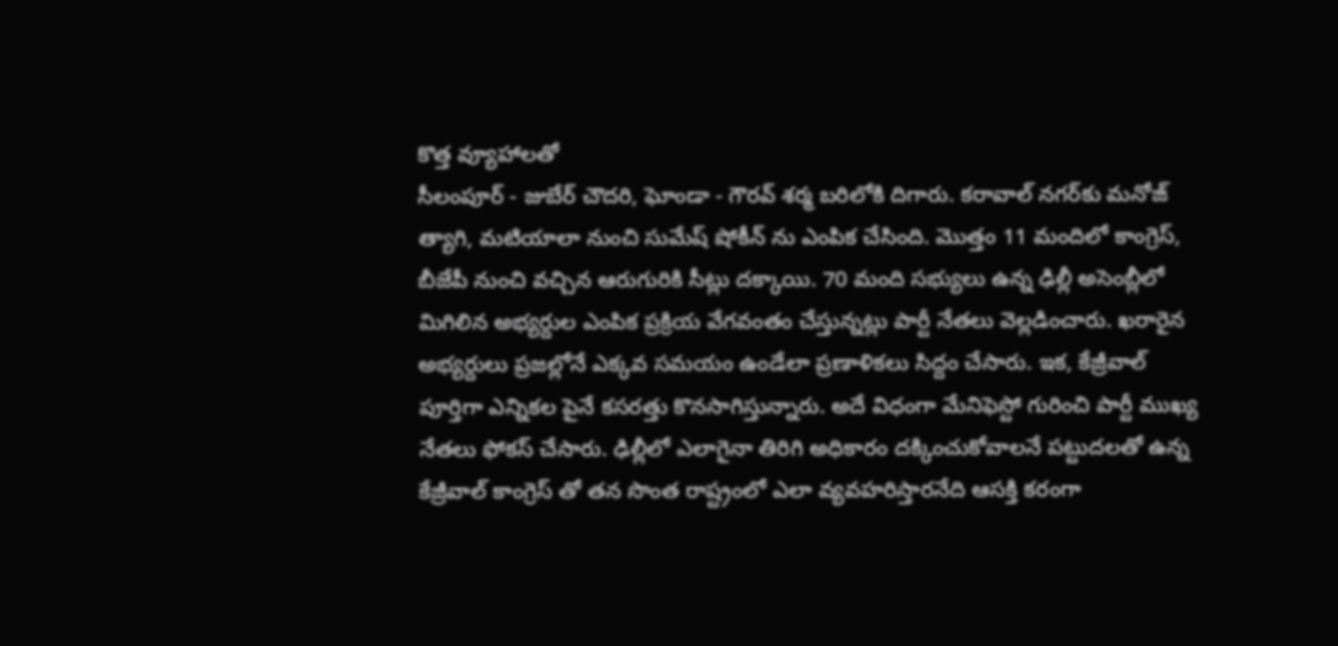కొత్త వ్యూహాలతో
సీలంపూర్ - జుబేర్ చౌదరి, ఘోండా - గౌరవ్ శర్మ బరిలోకి దిగారు. కరావాల్ నగర్‌కు మనోజ్ త్యాగి, మటియాలా నుంచి సుమేష్ షోకీన్ ను ఎంపిక చేసింది. మొత్తం 11 మందిలో కాంగ్రెస్, బీజేపీ నుంచి వచ్చిన ఆరుగురికి సీట్లు దక్కాయి. 70 మంది సభ్యులు ఉన్న ఢిల్లీ అసెంబ్లీలో మిగిలిన అభ్యర్దుల ఎంపిక ప్రక్రియ వేగవంతం చేస్తున్నట్లు పార్టీ నేతలు వెల్లడించారు. ఖరారైన అభ్యర్దులు ప్రజల్లోనే ఎక్కవ సమయం ఉండేలా ప్రణాళికలు సిద్దం చేసారు. ఇక, కేజ్రీవాల్ పూర్తిగా ఎన్నికల పైనే కసరత్తు కొనసాగిస్తున్నారు. అదే విధంగా మేనిఫెస్టో గురించి పార్టీ ముఖ్య నేతలు ఫోకస్ చేసారు. ఢిల్లీలో ఎలాగైనా తిరిగి అధికారం దక్కించుకోవాలనే పట్టుదలతో ఉన్న కేజ్రీవాల్ కాంగ్రెస్ తో తన సొంత రాష్ట్రంలో ఎలా వ్యవహరిస్తారనేది ఆసక్తి కరంగా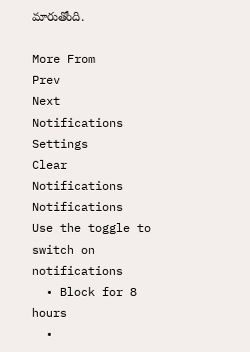మారుతోంది.

More From
Prev
Next
Notifications
Settings
Clear Notifications
Notifications
Use the toggle to switch on notifications
  • Block for 8 hours
  •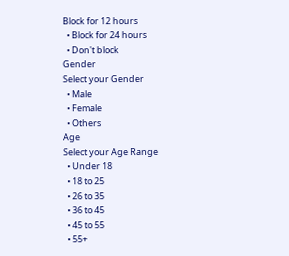Block for 12 hours
  • Block for 24 hours
  • Don't block
Gender
Select your Gender
  • Male
  • Female
  • Others
Age
Select your Age Range
  • Under 18
  • 18 to 25
  • 26 to 35
  • 36 to 45
  • 45 to 55
  • 55+